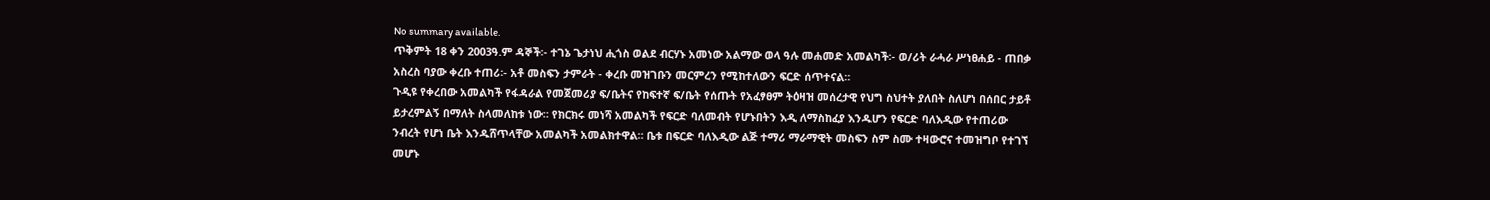No summary available.
ጥቅምት 18 ቀን 2003ዓ.ም ዳኞች፡- ተገኔ ጌታነህ ሒጎስ ወልደ ብርሃኑ አመነው አልማው ወላ ዓሉ መሐመድ አመልካች፡- ወ/ሪት ራሓራ ሥነፀሐይ - ጠበቃ አስረስ ባያው ቀረቡ ተጠሪ፡- አቶ መስፍን ታምራት - ቀረቡ መዝገቡን መርምረን የሚከተለውን ፍርድ ሰጥተናል።
ጉዲዩ የቀረበው አመልካች የፋዳራል የመጀመሪያ ፍ/ቤትና የከፍተኛ ፍ/ቤት የሰጡት የአፈፃፀም ትዕዛዝ መሰረታዊ የህግ ስህተት ያለበት ስለሆነ በሰበር ታይቶ ይታረምልኝ በማለት ስላመለከቱ ነው። የክርክሩ መነሻ አመልካች የፍርድ ባለመብት የሆኑበትን እዲ ለማስከፈያ እንዱሆን የፍርድ ባለእዲው የተጠሪው ንብረት የሆነ ቤት እንዱሸጥላቸው አመልካች አመልክተዋል። ቤቱ በፍርድ ባለእዲው ልጅ ተማሪ ማራማዊት መስፍን ስም ስሙ ተዛውሮና ተመዝግቦ የተገኘ መሆኑ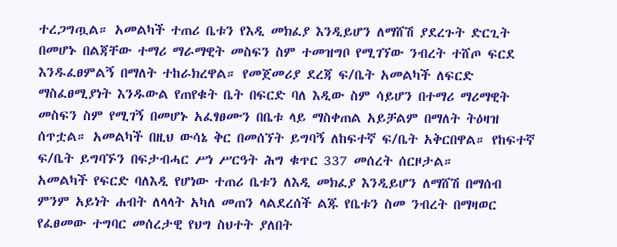ተረጋግጧል። አመልካች ተጠሪ ቤቱን የእዲ መክፈያ እንዲይሆን ለማሸሽ ያደረጉት ድርጊት በመሆኑ በልጃቸው ተማሪ ማራማዊት መስፍን ስም ተመዝግቦ የሚገኘው ንብረት ተሸጦ ፍርደ እንዱፈፀምልኝ በማለት ተከራክረዋል። የመጀመሪያ ደረጃ ፍ/ቤት አመልካች ለፍርድ ማስፈፀሚያነት እንዱውል የጠየቁት ቤት በፍርድ ባለ እዲው ስም ሳይሆን በተማሪ ማሪማዊት መስፍን ስም የሚገኝ በመሆኑ አፈፃፀሙን በቤቱ ላይ ማስቀጠል አይቻልም በማለት ትዕዛዝ ሰጥቷል። አመልካች በዚህ ውሳኔ ቅር በመሰኘት ይግባኝ ለከፍተኛ ፍ/ቤት አቅርበዋል። የከፍተኛ ፍ/ቤት ይግባኙን በፍታብሓር ሥነ ሥርዓት ሕግ ቁጥር 337 መሰረት ሰርዞታል።
አመልካች የፍርድ ባለእዲ የሆነው ተጠሪ ቤቱን ለእዲ መክፈያ እንዲይሆን ለማሸሽ በማሰብ ምንም አይነት ሐብት ለላላት አካለ መጠን ላልደረሰች ልጁ የቤቱን ስመ ንብረት በማዛወር የፈፀመው ተግባር መሰረታዊ የህግ ስህተት ያለበት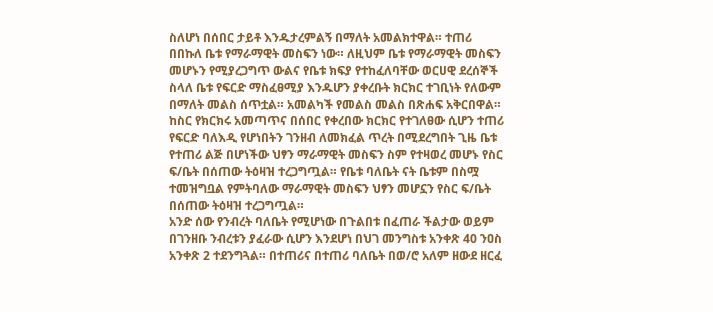ስለሆነ በሰበር ታይቶ እንዱታረምልኝ በማለት አመልክተዋል። ተጠሪ በበኩለ ቤቱ የማራማዊት መስፍን ነው። ለዚህም ቤቱ የማራማዊት መስፍን መሆኑን የሚያረጋግጥ ውልና የቤቱ ክፍያ የተከፈለባቸው ወርሀዊ ደረሰኞች ስላለ ቤቱ የፍርድ ማስፈፀሚያ እንዱሆን ያቀረቡት ክርክር ተገቢነት የለውም በማለት መልስ ሰጥቷል። አመልካች የመልስ መልስ በጽሐፍ አቅርበዋል።
ከስር የክርክሩ አመጣጥና በሰበር የቀረበው ክርክር የተገለፀው ሲሆን ተጠሪ የፍርድ ባለእዲ የሆነበትን ገንዘብ ለመክፈል ጥረት በሚደረግበት ጊዜ ቤቱ የተጠሪ ልጅ በሆነችው ህፃን ማራማዊት መስፍን ስም የተዛወረ መሆኑ የስር ፍ/ቤት በሰጠው ትዕዛዝ ተረጋግጧል። የቤቱ ባለቤት ናት ቤቱም በስሟ ተመዝግቧል የምትባለው ማራማዊት መስፍን ህፃን መሆኗን የስር ፍ/ቤት በሰጠው ትዕዛዝ ተረጋግጧል።
አንድ ሰው የንብረት ባለቤት የሚሆነው በጉልበቱ በፈጠራ ችልታው ወይም በገንዘቡ ንብረቱን ያፈራው ሲሆን እንደሆነ በህገ መንግስቱ አንቀጽ 40 ንዐስ አንቀጽ 2 ተደንግጓል። በተጠሪና በተጠሪ ባለቤት በወ/ሮ አለም ዘውደ ዘርፈ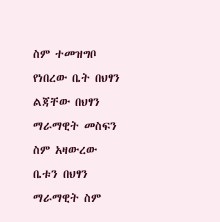ስም ተመዝግቦ የነበረው ቤት በህፃን ልጃቸው በህፃን ማራማዊት መስፍን ስም አዛውረው ቤቱን በህፃን ማራማዊት ስም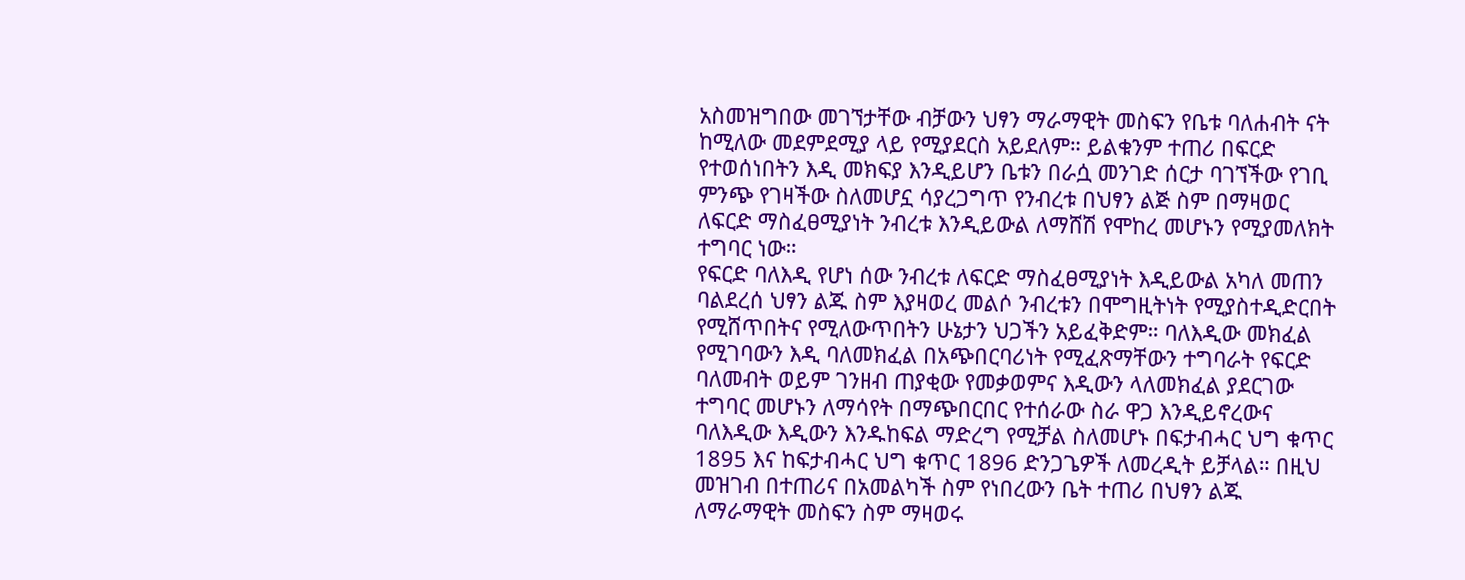አስመዝግበው መገኘታቸው ብቻውን ህፃን ማራማዊት መስፍን የቤቱ ባለሐብት ናት ከሚለው መደምደሚያ ላይ የሚያደርስ አይደለም። ይልቁንም ተጠሪ በፍርድ የተወሰነበትን እዲ መክፍያ እንዲይሆን ቤቱን በራሷ መንገድ ሰርታ ባገኘችው የገቢ ምንጭ የገዛችው ስለመሆኗ ሳያረጋግጥ የንብረቱ በህፃን ልጅ ስም በማዛወር ለፍርድ ማስፈፀሚያነት ንብረቱ እንዲይውል ለማሸሽ የሞከረ መሆኑን የሚያመለክት ተግባር ነው።
የፍርድ ባለእዲ የሆነ ሰው ንብረቱ ለፍርድ ማስፈፀሚያነት እዲይውል አካለ መጠን ባልደረሰ ህፃን ልጁ ስም እያዛወረ መልሶ ንብረቱን በሞግዚትነት የሚያስተዲድርበት የሚሸጥበትና የሚለውጥበትን ሁኔታን ህጋችን አይፈቅድም። ባለእዲው መክፈል የሚገባውን እዲ ባለመክፈል በአጭበርባሪነት የሚፈጽማቸውን ተግባራት የፍርድ ባለመብት ወይም ገንዘብ ጠያቂው የመቃወምና እዲውን ላለመክፈል ያደርገው ተግባር መሆኑን ለማሳየት በማጭበርበር የተሰራው ስራ ዋጋ እንዲይኖረውና ባለእዲው እዲውን እንዱከፍል ማድረግ የሚቻል ስለመሆኑ በፍታብሓር ህግ ቁጥር 1895 እና ከፍታብሓር ህግ ቁጥር 1896 ድንጋጌዎች ለመረዲት ይቻላል። በዚህ መዝገብ በተጠሪና በአመልካች ስም የነበረውን ቤት ተጠሪ በህፃን ልጁ ለማራማዊት መስፍን ስም ማዛወሩ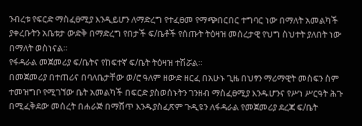ንብረቱ የፍርድ ማስፈፀሚያ እንዲይሆን ለማድረግ የተፈፀመ የማጭበርበር ተግባር ነው በማለት አመልካች ያቀረቡትን አቤቱታ ውድቅ በማድረግ የበታች ፍ/ቤቶች የሰጡት ትዕዛዝ መሰረታዊ የህግ ስህተት ያለበት ነው በማለት ወስነናል።
የፋዳራል መጀመሪያ ፍ/ቤትና የከፍተኛ ፍ/ቤት ትዕዛዝ ተሽሯል።
በመጀመሪያ በተጠሪና በባለቤታቸው ወ/ሮ ዓለም ዘውድ ዘርፈ በአሁኑ ጊዜ በህፃን ማሪማዊት መስፍን ስም ተመዝግቦ የሚገኘው ቤት አመልካች በፍርድ ያስወሰኑትን ገንዘብ ማስፈፀሚያ እንዱሆንና የሥነ ሥርዓት ሕጉ በሚፈቅደው መሰረት በሐራጅ በማሸጥ እንዱያስፈጽም ጉዲዩን ለፋዳራል የመጀመሪያ ደረጃ ፍ/ቤት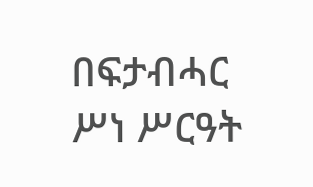በፍታብሓር ሥነ ሥርዓት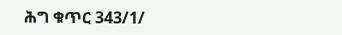ሕግ ቁጥር 343/1/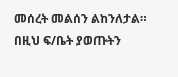መሰረት መልሰን ልከንለታል።
በዚህ ፍ/ቤት ያወጡትን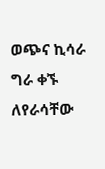ወጭና ኪሳራ ግራ ቀኙ ለየራሳቸው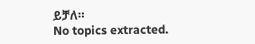ይቻለ።
No topics extracted.